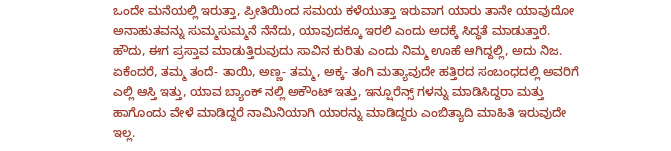ಒಂದೇ ಮನೆಯಲ್ಲಿ ಇರುತ್ತಾ, ಪ್ರೀತಿಯಿಂದ ಸಮಯ ಕಳೆಯುತ್ತಾ ಇರುವಾಗ ಯಾರು ತಾನೇ ಯಾವುದೋ ಅನಾಹುತವನ್ನು ಸುಮ್ಮಸುಮ್ಮನೆ ನೆನೆದು, ಯಾವುದಕ್ಕೂ ಇರಲಿ ಎಂದು ಅದಕ್ಕೆ ಸಿದ್ಧತೆ ಮಾಡುತ್ತಾರೆ. ಹೌದು, ಈಗ ಪ್ರಸ್ತಾವ ಮಾಡುತ್ತಿರುವುದು ಸಾವಿನ ಕುರಿತು ಎಂದು ನಿಮ್ಮ ಊಹೆ ಆಗಿದ್ದಲ್ಲಿ, ಅದು ನಿಜ.
ಏಕೆಂದರೆ, ತಮ್ಮ ತಂದೆ- ತಾಯಿ, ಅಣ್ಣ- ತಮ್ಮ, ಅಕ್ಕ- ತಂಗಿ ಮತ್ಯಾವುದೇ ಹತ್ತಿರದ ಸಂಬಂಧದಲ್ಲಿ ಅವರಿಗೆ ಎಲ್ಲಿ ಆಸ್ತಿ ಇತ್ತು, ಯಾವ ಬ್ಯಾಂಕ್ ನಲ್ಲಿ ಅಕೌಂಟ್ ಇತ್ತು, ಇನ್ಷೂರೆನ್ಸ್ ಗಳನ್ನು ಮಾಡಿಸಿದ್ದರಾ ಮತ್ತು ಹಾಗೊಂದು ವೇಳೆ ಮಾಡಿದ್ದರೆ ನಾಮಿನಿಯಾಗಿ ಯಾರನ್ನು ಮಾಡಿದ್ದರು ಎಂಬಿತ್ಯಾದಿ ಮಾಹಿತಿ ಇರುವುದೇ ಇಲ್ಲ.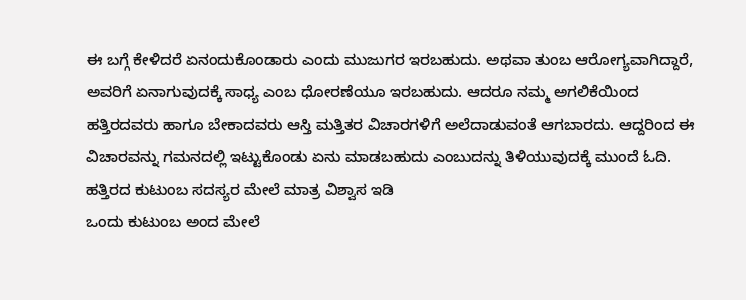ಈ ಬಗ್ಗೆ ಕೇಳಿದರೆ ಏನಂದುಕೊಂಡಾರು ಎಂದು ಮುಜುಗರ ಇರಬಹುದು. ಅಥವಾ ತುಂಬ ಆರೋಗ್ಯವಾಗಿದ್ದಾರೆ, ಅವರಿಗೆ ಏನಾಗುವುದಕ್ಕೆ ಸಾಧ್ಯ ಎಂಬ ಧೋರಣೆಯೂ ಇರಬಹುದು. ಆದರೂ ನಮ್ಮ ಅಗಲಿಕೆಯಿಂದ ಹತ್ತಿರದವರು ಹಾಗೂ ಬೇಕಾದವರು ಆಸ್ತಿ ಮತ್ತಿತರ ವಿಚಾರಗಳಿಗೆ ಅಲೆದಾಡುವಂತೆ ಆಗಬಾರದು. ಆದ್ದರಿಂದ ಈ ವಿಚಾರವನ್ನು ಗಮನದಲ್ಲಿ ಇಟ್ಟುಕೊಂಡು ಏನು ಮಾಡಬಹುದು ಎಂಬುದನ್ನು ತಿಳಿಯುವುದಕ್ಕೆ ಮುಂದೆ ಓದಿ.
ಹತ್ತಿರದ ಕುಟುಂಬ ಸದಸ್ಯರ ಮೇಲೆ ಮಾತ್ರ ವಿಶ್ವಾಸ ಇಡಿ
ಒಂದು ಕುಟುಂಬ ಅಂದ ಮೇಲೆ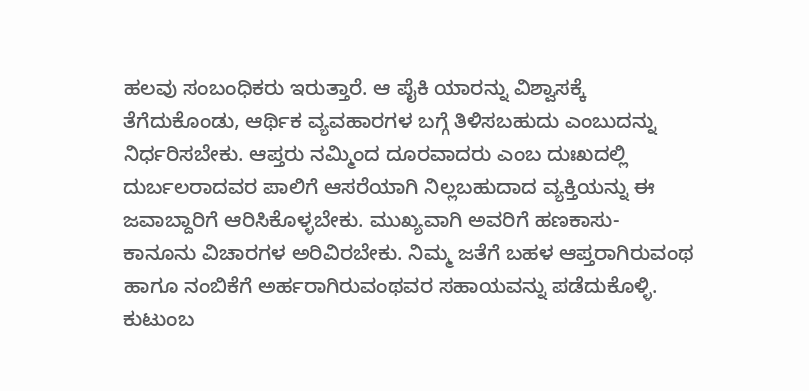ಹಲವು ಸಂಬಂಧಿಕರು ಇರುತ್ತಾರೆ. ಆ ಪೈಕಿ ಯಾರನ್ನು ವಿಶ್ವಾಸಕ್ಕೆ ತೆಗೆದುಕೊಂಡು, ಆರ್ಥಿಕ ವ್ಯವಹಾರಗಳ ಬಗ್ಗೆ ತಿಳಿಸಬಹುದು ಎಂಬುದನ್ನು ನಿರ್ಧರಿಸಬೇಕು. ಆಪ್ತರು ನಮ್ಮಿಂದ ದೂರವಾದರು ಎಂಬ ದುಃಖದಲ್ಲಿ ದುರ್ಬಲರಾದವರ ಪಾಲಿಗೆ ಆಸರೆಯಾಗಿ ನಿಲ್ಲಬಹುದಾದ ವ್ಯಕ್ತಿಯನ್ನು ಈ ಜವಾಬ್ದಾರಿಗೆ ಆರಿಸಿಕೊಳ್ಳಬೇಕು. ಮುಖ್ಯವಾಗಿ ಅವರಿಗೆ ಹಣಕಾಸು- ಕಾನೂನು ವಿಚಾರಗಳ ಅರಿವಿರಬೇಕು. ನಿಮ್ಮ ಜತೆಗೆ ಬಹಳ ಆಪ್ತರಾಗಿರುವಂಥ ಹಾಗೂ ನಂಬಿಕೆಗೆ ಅರ್ಹರಾಗಿರುವಂಥವರ ಸಹಾಯವನ್ನು ಪಡೆದುಕೊಳ್ಳಿ.
ಕುಟುಂಬ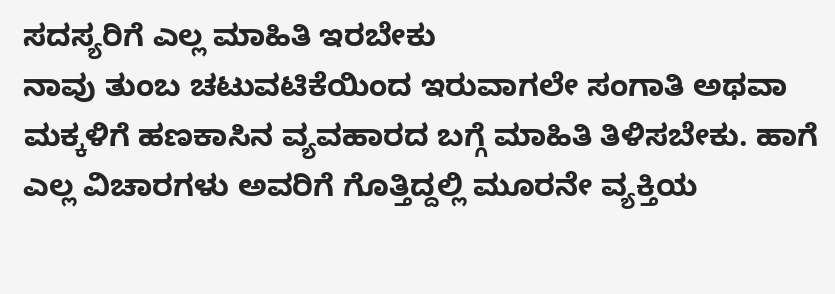ಸದಸ್ಯರಿಗೆ ಎಲ್ಲ ಮಾಹಿತಿ ಇರಬೇಕು
ನಾವು ತುಂಬ ಚಟುವಟಿಕೆಯಿಂದ ಇರುವಾಗಲೇ ಸಂಗಾತಿ ಅಥವಾ ಮಕ್ಕಳಿಗೆ ಹಣಕಾಸಿನ ವ್ಯವಹಾರದ ಬಗ್ಗೆ ಮಾಹಿತಿ ತಿಳಿಸಬೇಕು. ಹಾಗೆ ಎಲ್ಲ ವಿಚಾರಗಳು ಅವರಿಗೆ ಗೊತ್ತಿದ್ದಲ್ಲಿ ಮೂರನೇ ವ್ಯಕ್ತಿಯ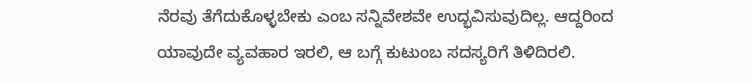ನೆರವು ತೆಗೆದುಕೊಳ್ಳಬೇಕು ಎಂಬ ಸನ್ನಿವೇಶವೇ ಉದ್ಭವಿಸುವುದಿಲ್ಲ. ಆದ್ದರಿಂದ ಯಾವುದೇ ವ್ಯವಹಾರ ಇರಲಿ, ಆ ಬಗ್ಗೆ ಕುಟುಂಬ ಸದಸ್ಯರಿಗೆ ತಿಳಿದಿರಲಿ.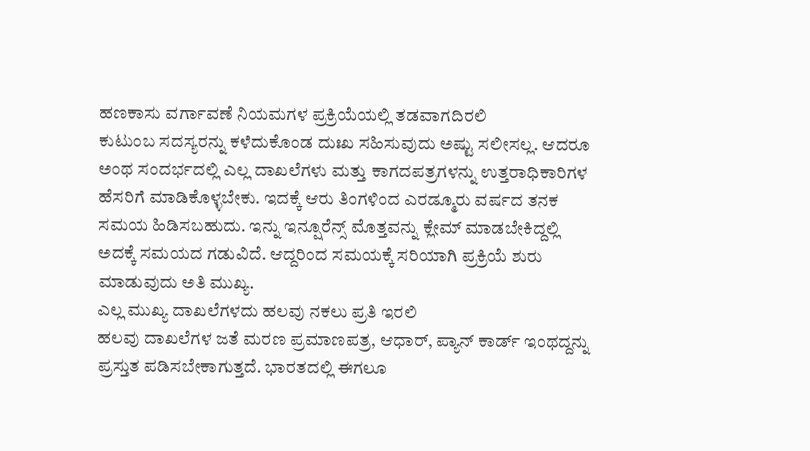ಹಣಕಾಸು ವರ್ಗಾವಣೆ ನಿಯಮಗಳ ಪ್ರಕ್ರಿಯೆಯಲ್ಲಿ ತಡವಾಗದಿರಲಿ
ಕುಟುಂಬ ಸದಸ್ಯರನ್ನು ಕಳೆದುಕೊಂಡ ದುಃಖ ಸಹಿಸುವುದು ಅಷ್ಟು ಸಲೀಸಲ್ಲ. ಆದರೂ ಅಂಥ ಸಂದರ್ಭದಲ್ಲಿ ಎಲ್ಲ ದಾಖಲೆಗಳು ಮತ್ತು ಕಾಗದಪತ್ರಗಳನ್ನು ಉತ್ತರಾಧಿಕಾರಿಗಳ ಹೆಸರಿಗೆ ಮಾಡಿಕೊಳ್ಳಬೇಕು. ಇದಕ್ಕೆ ಆರು ತಿಂಗಳಿಂದ ಎರಡ್ಮೂರು ವರ್ಷದ ತನಕ ಸಮಯ ಹಿಡಿಸಬಹುದು. ಇನ್ನು ಇನ್ಷೂರೆನ್ಸ್ ಮೊತ್ತವನ್ನು ಕ್ಲೇಮ್ ಮಾಡಬೇಕಿದ್ದಲ್ಲಿ ಅದಕ್ಕೆ ಸಮಯದ ಗಡುವಿದೆ. ಆದ್ದರಿಂದ ಸಮಯಕ್ಕೆ ಸರಿಯಾಗಿ ಪ್ರಕ್ರಿಯೆ ಶುರು ಮಾಡುವುದು ಅತಿ ಮುಖ್ಯ.
ಎಲ್ಲ ಮುಖ್ಯ ದಾಖಲೆಗಳದು ಹಲವು ನಕಲು ಪ್ರತಿ ಇರಲಿ
ಹಲವು ದಾಖಲೆಗಳ ಜತೆ ಮರಣ ಪ್ರಮಾಣಪತ್ರ, ಆಧಾರ್, ಪ್ಯಾನ್ ಕಾರ್ಡ್ ಇಂಥದ್ದನ್ನು ಪ್ರಸ್ತುತ ಪಡಿಸಬೇಕಾಗುತ್ತದೆ. ಭಾರತದಲ್ಲಿ ಈಗಲೂ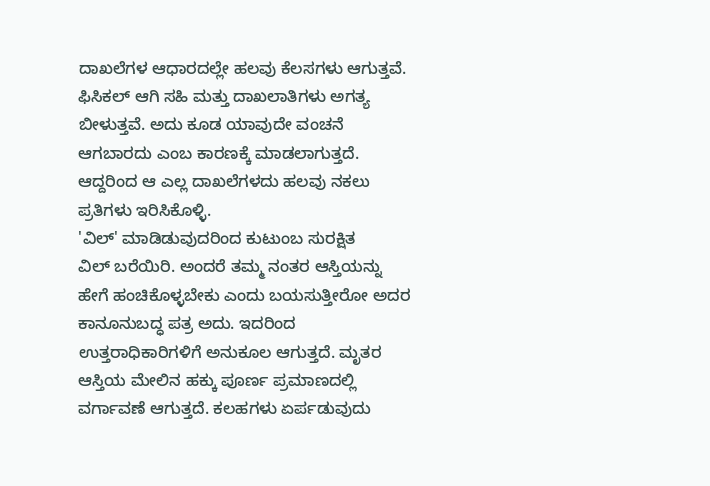ದಾಖಲೆಗಳ ಆಧಾರದಲ್ಲೇ ಹಲವು ಕೆಲಸಗಳು ಆಗುತ್ತವೆ. ಫಿಸಿಕಲ್ ಆಗಿ ಸಹಿ ಮತ್ತು ದಾಖಲಾತಿಗಳು ಅಗತ್ಯ ಬೀಳುತ್ತವೆ. ಅದು ಕೂಡ ಯಾವುದೇ ವಂಚನೆ ಆಗಬಾರದು ಎಂಬ ಕಾರಣಕ್ಕೆ ಮಾಡಲಾಗುತ್ತದೆ. ಆದ್ದರಿಂದ ಆ ಎಲ್ಲ ದಾಖಲೆಗಳದು ಹಲವು ನಕಲು ಪ್ರತಿಗಳು ಇರಿಸಿಕೊಳ್ಳಿ.
'ವಿಲ್' ಮಾಡಿಡುವುದರಿಂದ ಕುಟುಂಬ ಸುರಕ್ಷಿತ
ವಿಲ್ ಬರೆಯಿರಿ. ಅಂದರೆ ತಮ್ಮ ನಂತರ ಆಸ್ತಿಯನ್ನು ಹೇಗೆ ಹಂಚಿಕೊಳ್ಳಬೇಕು ಎಂದು ಬಯಸುತ್ತೀರೋ ಅದರ ಕಾನೂನುಬದ್ಧ ಪತ್ರ ಅದು. ಇದರಿಂದ ಉತ್ತರಾಧಿಕಾರಿಗಳಿಗೆ ಅನುಕೂಲ ಆಗುತ್ತದೆ. ಮೃತರ ಆಸ್ತಿಯ ಮೇಲಿನ ಹಕ್ಕು ಪೂರ್ಣ ಪ್ರಮಾಣದಲ್ಲಿ ವರ್ಗಾವಣೆ ಆಗುತ್ತದೆ. ಕಲಹಗಳು ಏರ್ಪಡುವುದು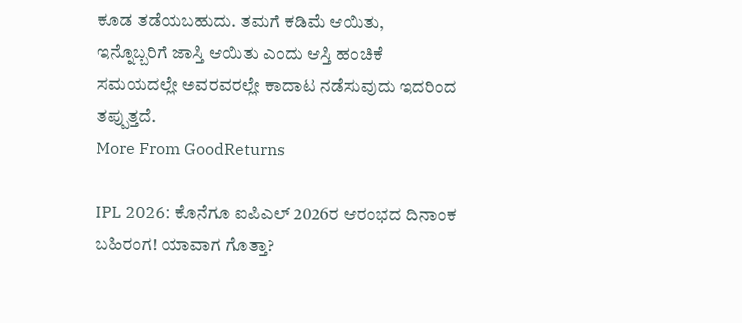ಕೂಡ ತಡೆಯಬಹುದು. ತಮಗೆ ಕಡಿಮೆ ಆಯಿತು, ಇನ್ನೊಬ್ಬರಿಗೆ ಜಾಸ್ತಿ ಆಯಿತು ಎಂದು ಆಸ್ತಿ ಹಂಚಿಕೆ ಸಮಯದಲ್ಲೇ ಅವರವರಲ್ಲೇ ಕಾದಾಟ ನಡೆಸುವುದು ಇದರಿಂದ ತಪ್ಪುತ್ತದೆ.
More From GoodReturns

IPL 2026: ಕೊನೆಗೂ ಐಪಿಎಲ್ 2026ರ ಆರಂಭದ ದಿನಾಂಕ ಬಹಿರಂಗ! ಯಾವಾಗ ಗೊತ್ತಾ?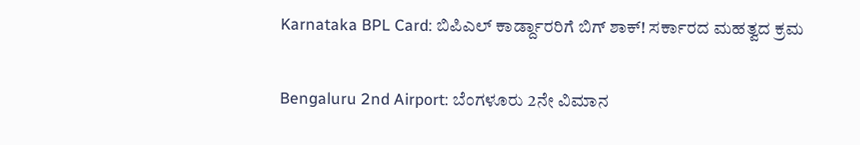Karnataka BPL Card: ಬಿಪಿಎಲ್ ಕಾರ್ಡ್ದಾರರಿಗೆ ಬಿಗ್ ಶಾಕ್! ಸರ್ಕಾರದ ಮಹತ್ವದ ಕ್ರಮ

Bengaluru 2nd Airport: ಬೆಂಗಳೂರು 2ನೇ ವಿಮಾನ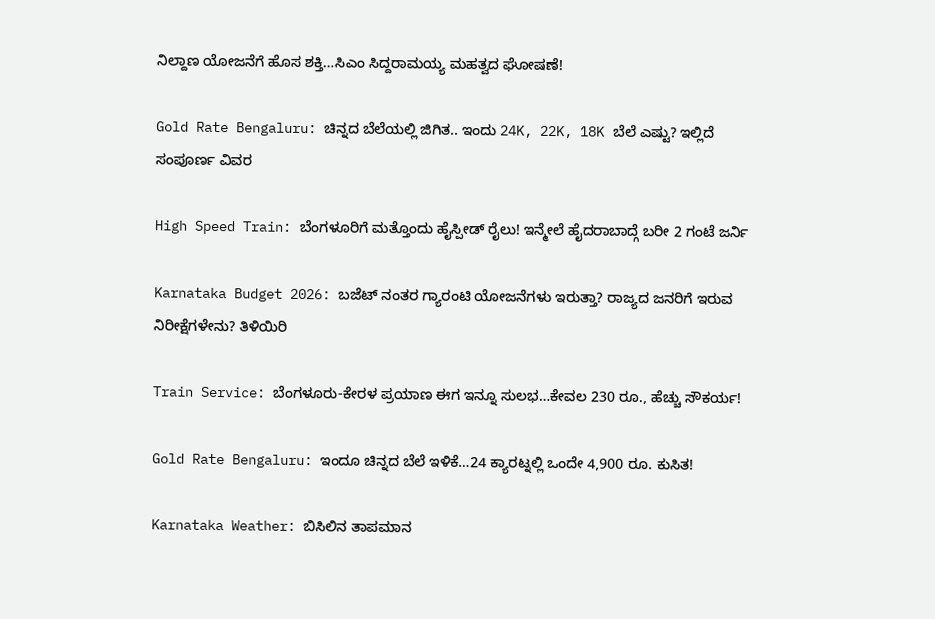ನಿಲ್ದಾಣ ಯೋಜನೆಗೆ ಹೊಸ ಶಕ್ತಿ…ಸಿಎಂ ಸಿದ್ದರಾಮಯ್ಯ ಮಹತ್ವದ ಘೋಷಣೆ!

Gold Rate Bengaluru: ಚಿನ್ನದ ಬೆಲೆಯಲ್ಲಿ ಜಿಗಿತ.. ಇಂದು 24K, 22K, 18K ಬೆಲೆ ಎಷ್ಟು? ಇಲ್ಲಿದೆ ಸಂಪೂರ್ಣ ವಿವರ

High Speed Train: ಬೆಂಗಳೂರಿಗೆ ಮತ್ತೊಂದು ಹೈಸ್ಪೀಡ್ ರೈಲು! ಇನ್ಮೇಲೆ ಹೈದರಾಬಾದ್ಗೆ ಬರೀ 2 ಗಂಟೆ ಜರ್ನಿ

Karnataka Budget 2026: ಬಜೆಟ್ ನಂತರ ಗ್ಯಾರಂಟಿ ಯೋಜನೆಗಳು ಇರುತ್ತಾ? ರಾಜ್ಯದ ಜನರಿಗೆ ಇರುವ ನಿರೀಕ್ಷೆಗಳೇನು? ತಿಳಿಯಿರಿ

Train Service: ಬೆಂಗಳೂರು-ಕೇರಳ ಪ್ರಯಾಣ ಈಗ ಇನ್ನೂ ಸುಲಭ…ಕೇವಲ 230 ರೂ., ಹೆಚ್ಚು ಸೌಕರ್ಯ!

Gold Rate Bengaluru: ಇಂದೂ ಚಿನ್ನದ ಬೆಲೆ ಇಳಿಕೆ…24 ಕ್ಯಾರಟ್ನಲ್ಲಿ ಒಂದೇ 4,900 ರೂ. ಕುಸಿತ!

Karnataka Weather: ಬಿಸಿಲಿನ ತಾಪಮಾನ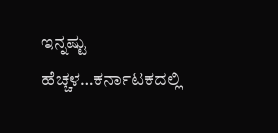ಇನ್ನಷ್ಟು ಹೆಚ್ಚಳ…ಕರ್ನಾಟಕದಲ್ಲಿ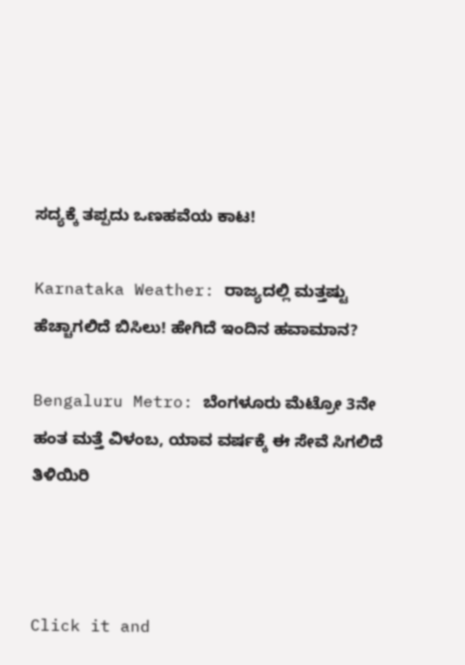ಸದ್ಯಕ್ಕೆ ತಪ್ಪದು ಒಣಹವೆಯ ಕಾಟ!

Karnataka Weather: ರಾಜ್ಯದಲ್ಲಿ ಮತ್ತಷ್ಟು ಹೆಚ್ಚಾಗಲಿದೆ ಬಿಸಿಲು! ಹೇಗಿದೆ ಇಂದಿನ ಹವಾಮಾನ?

Bengaluru Metro: ಬೆಂಗಳೂರು ಮೆಟ್ರೋ 3ನೇ ಹಂತ ಮತ್ತೆ ವಿಳಂಬ, ಯಾವ ವರ್ಷಕ್ಕೆ ಈ ಸೇವೆ ಸಿಗಲಿದೆ ತಿಳಿಯಿರಿ



Click it and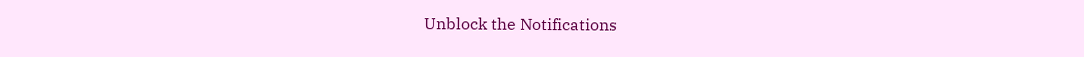Unblock the Notifications